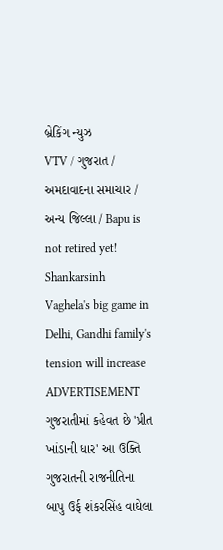બ્રેકિંગ ન્યુઝ
VTV / ગુજરાત / અમદાવાદના સમાચાર / અન્ય જિલ્લા / Bapu is not retired yet! Shankarsinh Vaghela's big game in Delhi, Gandhi family's tension will increase
ADVERTISEMENT
ગુજરાતીમાં કહેવત છે 'પ્રીત ખાંડાની ધાર' આ ઉક્તિ ગુજરાતની રાજનીતિના બાપુ ઉર્ફ શંકરસિંહ વાઘેલા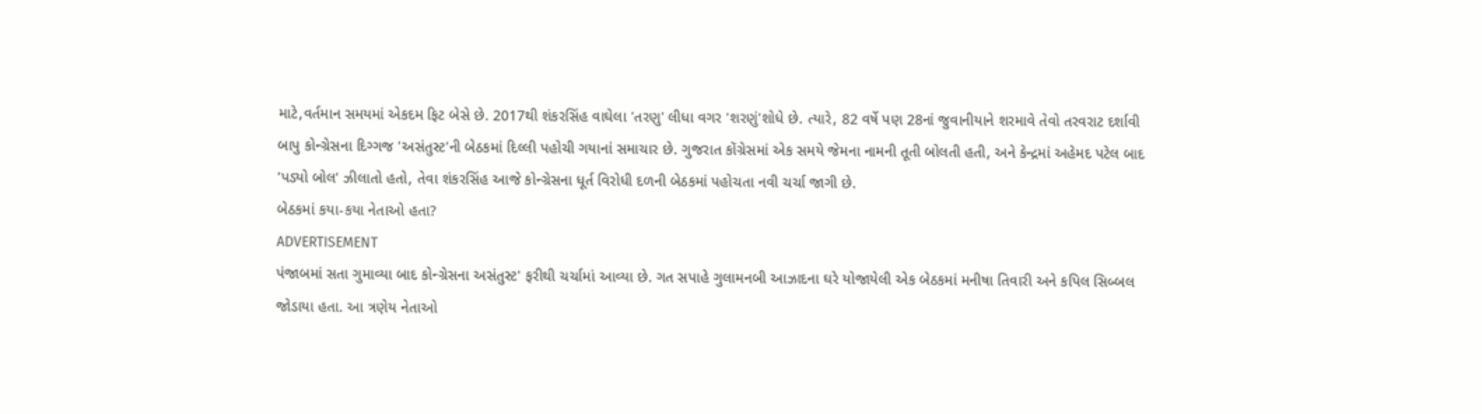માટે,વર્તમાન સમયમાં એકદમ ફિટ બેસે છે. 2017થી શંકરસિંહ વાઘેલા 'તરણુ' લીધા વગર 'શરણું'શોધે છે. ત્યારે, 82 વર્ષે પણ 28નાં જુવાનીયાને શરમાવે તેવો તરવરાટ દર્શાવી બાપુ કોન્ગ્રેસના દિગ્ગજ 'અસંતુસ્ટ'ની બેઠકમાં દિલ્લી પહોચી ગયાનાં સમાચાર છે. ગુજરાત કોંગ્રેસમાં એક સમયે જેમના નામની તૂતી બોલતી હતી, અને કેન્દ્રમાં અહેમદ પટેલ બાદ 'પડ્યો બોલ' ઝીલાતો હતો, તેવા શંકરસિંહ આજે કોન્ગ્રેસના ધૂર્ત વિરોધી દળની બેઠકમાં પહોચતા નવી ચર્ચા જાગી છે.
બેઠકમાં કયા-કયા નેતાઓ હતા?
ADVERTISEMENT
પંજાબમાં સતા ગુમાવ્યા બાદ કોન્ગ્રેસના અસંતુસ્ટ' ફરીથી ચર્ચામાં આવ્યા છે. ગત સપાહે ગુલામનબી આઝાદના ઘરે યોજાયેલી એક બેઠકમાં મનીષા તિવારી અને કપિલ સિબ્બલ જોડાયા હતા. આ ત્રણેય નેતાઓ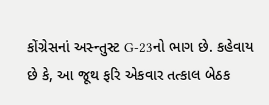કોંગ્રેસનાં અસ્ન્તુસ્ટ G-23નો ભાગ છે. કહેવાય છે કે, આ જૂથ ફરિ એકવાર તત્કાલ બેઠક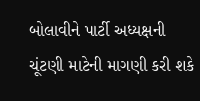બોલાવીને પાર્ટી અધ્યક્ષની ચૂંટણી માટેની માગણી કરી શકે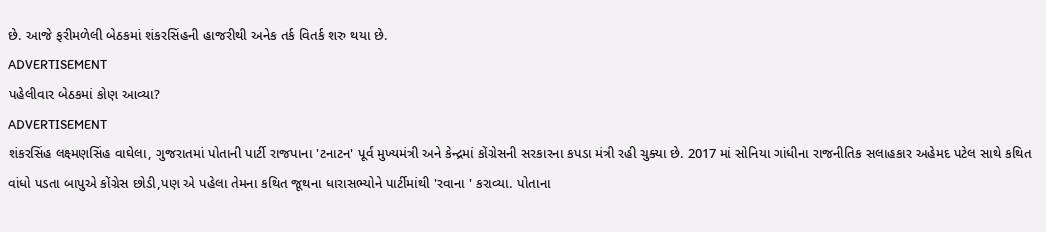છે. આજે ફરીમળેલી બેઠકમાં શંકરસિંહની હાજરીથી અનેક તર્ક વિતર્ક શરુ થયા છે.
ADVERTISEMENT
પહેલીવાર બેઠકમાં કોણ આવ્યા?
ADVERTISEMENT
શંકરસિંહ લક્ષ્મણસિંહ વાઘેલા, ગુજરાતમાં પોતાની પાર્ટી રાજપાના 'ટનાટન' પૂર્વ મુખ્યમંત્રી અને કેન્દ્રમાં કોંગ્રેસની સરકારના કપડા મંત્રી રહી ચુક્યા છે. 2017 માં સોનિયા ગાંધીના રાજનીતિક સલાહકાર અહેમદ પટેલ સાથે કથિત વાંધો પડતા બાપુએ કોંગ્રેસ છોડી,પણ એ પહેલા તેમના કથિત જૂથના ધારાસભ્યોને પાર્ટીમાંથી 'રવાના ' કરાવ્યા. પોતાના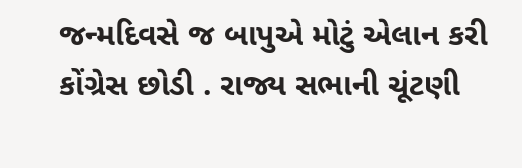જન્મદિવસે જ બાપુએ મોટું એલાન કરી કોંગ્રેસ છોડી . રાજ્ય સભાની ચૂંટણી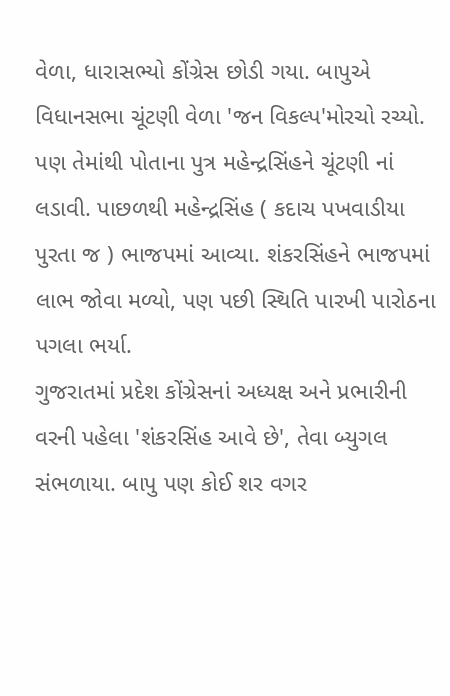વેળા, ધારાસભ્યો કોંગ્રેસ છોડી ગયા. બાપુએ વિધાનસભા ચૂંટણી વેળા 'જન વિકલ્પ'મોરચો રચ્યો. પણ તેમાંથી પોતાના પુત્ર મહેન્દ્રસિંહને ચૂંટણી નાં લડાવી. પાછળથી મહેન્દ્રસિંહ ( કદાચ પખવાડીયા પુરતા જ ) ભાજપમાં આવ્યા. શંકરસિંહને ભાજપમાં લાભ જોવા મળ્યો, પણ પછી સ્થિતિ પારખી પારોઠના પગલા ભર્યા.
ગુજરાતમાં પ્રદેશ કોંગ્રેસનાં અધ્યક્ષ અને પ્રભારીની વરની પહેલા 'શંકરસિંહ આવે છે', તેવા બ્યુગલ સંભળાયા. બાપુ પણ કોઈ શર વગર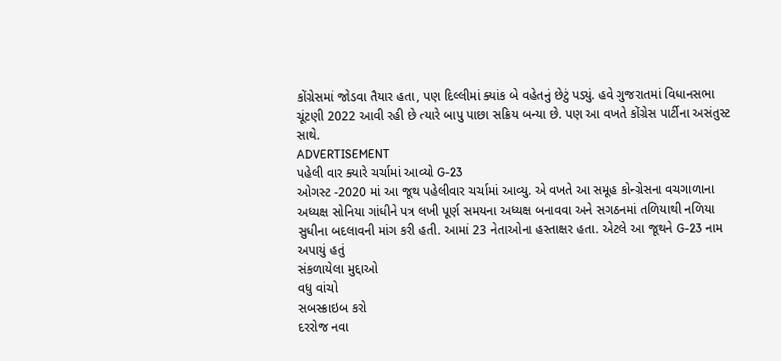કોંગ્રેસમાં જોડવા તૈયાર હતા, પણ દિલ્લીમાં ક્યાંક બે વહેતનું છેટું પડ્યું. હવે ગુજરાતમાં વિધાનસભા ચૂંટણી 2022 આવી રહી છે ત્યારે બાપુ પાછા સક્રિય બન્યા છે. પણ આ વખતે કોંગ્રેસ પાર્ટીના અસંતુસ્ટ સાથે.
ADVERTISEMENT
પહેલી વાર ક્યારે ચર્ચામાં આવ્યો G-23
ઓગસ્ટ -2020 માં આ જૂથ પહેલીવાર ચર્ચામાં આવ્યુ. એ વખતે આ સમૂહ કોન્ગ્રેસના વચગાળાના અધ્યક્ષ સોનિયા ગાંધીને પત્ર લખી પૂર્ણ સમયના અધ્યક્ષ બનાવવા અને સગઠનમાં તળિયાથી નળિયા સુધીના બદલાવની માંગ કરી હતી. આમાં 23 નેતાઓના હસ્તાક્ષર હતા. એટલે આ જૂથને G-23 નામ અપાયું હતું
સંકળાયેલા મુદ્દાઓ
વધુ વાંચો
સબસ્ક્રાઇબ કરો
દરરોજ નવા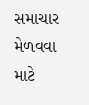સમાચાર મેળવવા માટે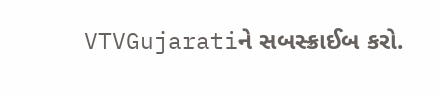VTVGujaratiને સબસ્ક્રાઈબ કરો.